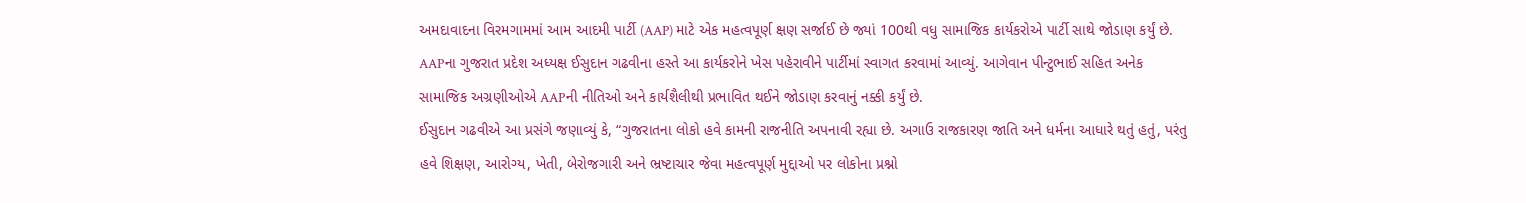અમદાવાદના વિરમગામમાં આમ આદમી પાર્ટી (AAP) માટે એક મહત્વપૂર્ણ ક્ષણ સર્જાઈ છે જ્યાં 100થી વધુ સામાજિક કાર્યકરોએ પાર્ટી સાથે જોડાણ કર્યું છે. AAPના ગુજરાત પ્રદેશ અધ્યક્ષ ઈસુદાન ગઢવીના હસ્તે આ કાર્યકરોને ખેસ પહેરાવીને પાર્ટીમાં સ્વાગત કરવામાં આવ્યું. આગેવાન પીન્ટુભાઈ સહિત અનેક સામાજિક અગ્રણીઓએ AAPની નીતિઓ અને કાર્યશૈલીથી પ્રભાવિત થઈને જોડાણ કરવાનું નક્કી કર્યું છે.
ઈસુદાન ગઢવીએ આ પ્રસંગે જણાવ્યું કે, “ગુજરાતના લોકો હવે કામની રાજનીતિ અપનાવી રહ્યા છે. અગાઉ રાજકારણ જાતિ અને ધર્મના આધારે થતું હતું, પરંતુ હવે શિક્ષણ, આરોગ્ય, ખેતી, બેરોજગારી અને ભ્રષ્ટાચાર જેવા મહત્વપૂર્ણ મુદ્દાઓ પર લોકોના પ્રશ્નો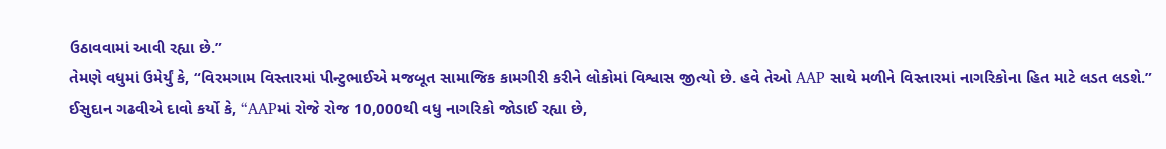ઉઠાવવામાં આવી રહ્યા છે.”
તેમણે વધુમાં ઉમેર્યું કે, “વિરમગામ વિસ્તારમાં પીન્ટુભાઈએ મજબૂત સામાજિક કામગીરી કરીને લોકોમાં વિશ્વાસ જીત્યો છે. હવે તેઓ AAP સાથે મળીને વિસ્તારમાં નાગરિકોના હિત માટે લડત લડશે.”
ઈસુદાન ગઢવીએ દાવો કર્યો કે, “AAPમાં રોજે રોજ 10,000થી વધુ નાગરિકો જોડાઈ રહ્યા છે,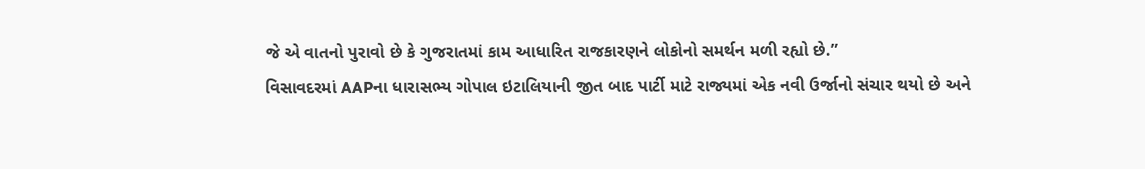જે એ વાતનો પુરાવો છે કે ગુજરાતમાં કામ આધારિત રાજકારણને લોકોનો સમર્થન મળી રહ્યો છે.”
વિસાવદરમાં AAPના ધારાસભ્ય ગોપાલ ઇટાલિયાની જીત બાદ પાર્ટી માટે રાજ્યમાં એક નવી ઉર્જાનો સંચાર થયો છે અને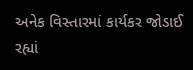અનેક વિસ્તારમાં કાર્યકર જોડાઈ રહ્યાં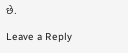છે.

Leave a Reply